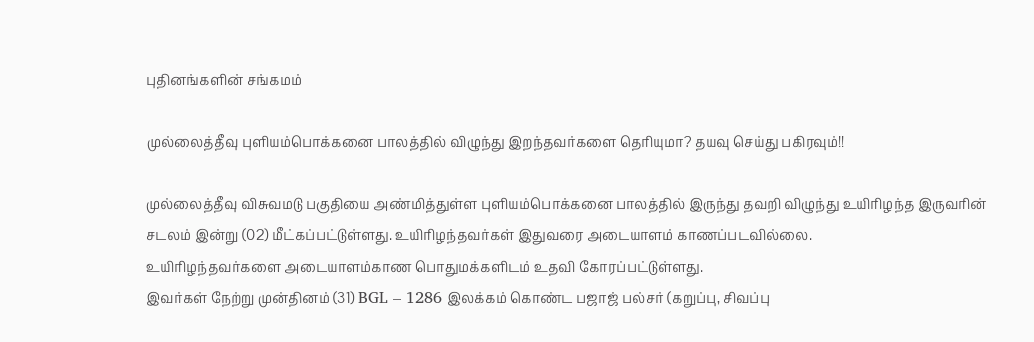புதினங்களின் சங்கமம்

முல்லைத்தீவு புளியம்பொக்கனை பாலத்தில் விழுந்து இறந்தவர்களை தெரியுமா? தயவு செய்து பகிரவும்!!

முல்லைத்தீவு விசுவமடு பகுதியை அண்மித்துள்ள புளியம்பொக்கனை பாலத்தில் இருந்து தவறி விழுந்து உயிரிழந்த இருவரின் சடலம் இன்று (02) மீட்கப்பட்டுள்ளது. உயிரிழந்தவர்கள் இதுவரை அடையாளம் காணப்படவில்லை.
உயிரிழந்தவர்களை அடையாளம்காண பொதுமக்களிடம் உதவி கோரப்பட்டுள்ளது.
இவர்கள் நேற்று முன்தினம் (31) BGL – 1286 இலக்கம் கொண்ட பஜாஜ் பல்சர் (கறுப்பு, சிவப்பு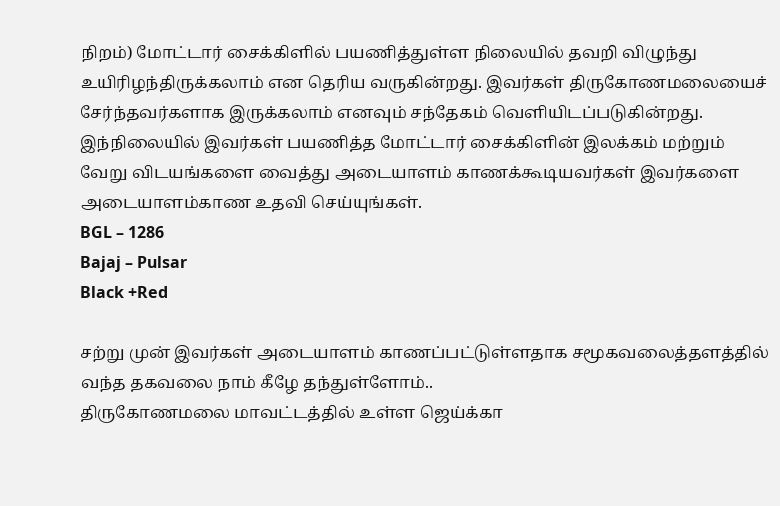நிறம்) மோட்டார் சைக்கிளில் பயணித்துள்ள நிலையில் தவறி விழுந்து உயிரிழந்திருக்கலாம் என தெரிய வருகின்றது. இவர்கள் திருகோணமலையைச் சேர்ந்தவர்களாக இருக்கலாம் எனவும் சந்தேகம் வெளியிடப்படுகின்றது.
இந்நிலையில் இவர்கள் பயணித்த மோட்டார் சைக்கிளின் இலக்கம் மற்றும் வேறு விடயங்களை வைத்து அடையாளம் காணக்கூடியவர்கள் இவர்களை அடையாளம்காண உதவி செய்யுங்கள்.
BGL – 1286
Bajaj – Pulsar
Black +Red

சற்று முன் இவர்கள் அடையாளம் காணப்பட்டுள்ளதாக சமூகவலைத்தளத்தில் வந்த தகவலை நாம் கீழே தந்துள்ளோம்..
திருகோணமலை மாவட்டத்தில் உள்ள ஜெய்க்கா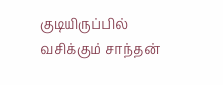குடியிருப்பில் வசிக்கும் சாந்தன்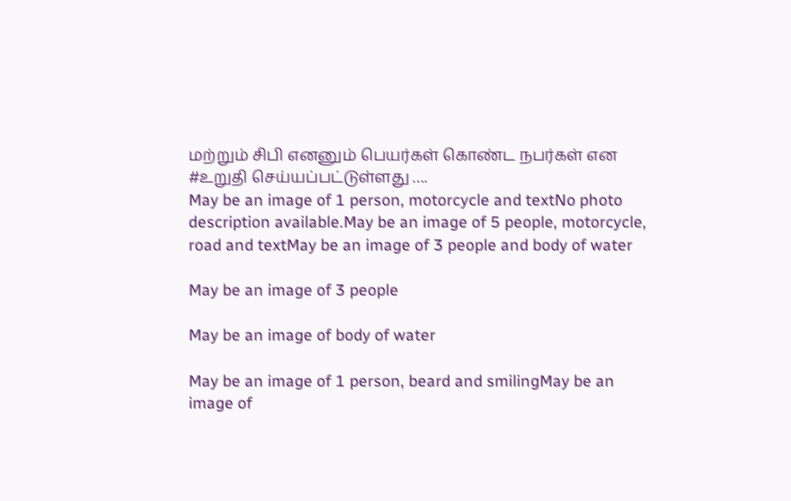மற்றும் சிபி எனனும் பெயர்கள் கொண்ட நபர்கள் என #உறுதி செய்யப்பட்டுள்ளது ….
May be an image of 1 person, motorcycle and textNo photo description available.May be an image of 5 people, motorcycle, road and textMay be an image of 3 people and body of water

May be an image of 3 people

May be an image of body of water

May be an image of 1 person, beard and smilingMay be an image of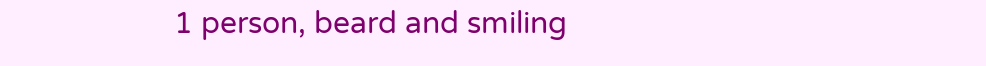1 person, beard and smiling